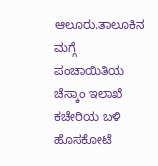ಆಲೂರು.ತಾಲೂಕಿನ ಮಗ್ಗೆ ಪಂಚಾಯಿತಿಯ ಚೆಸ್ಕಾಂ ಇಲಾಖೆ ಕಚೇರಿಯ ಬಳಿ ಹೊಸಕೋಟೆ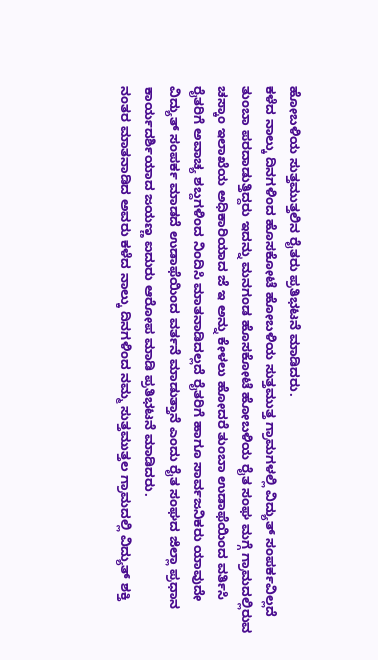ಹೋಬಳಿಯ ಸುತ್ತಮುತ್ತಲಿನ ರೈತರು ಪ್ರತಿಭಟನೆ ಮಾಡಿದರು.
ಕಳೆದ ನಾಲ್ಕು ದಿನಗಳಿಂದ ಹೊಸಕೋಟೆ ಹೋಬಳಿಯ ಸುತ್ತಮುತ್ತ ಗ್ರಾಮಗಳಲ್ಲಿ ವಿದ್ಯುತ್ ಸಂಪರ್ಕವಿಲ್ಲದೆ ತುಂಬಾ ಪರದಾಡುತ್ತಿದ್ದರು ಇದನ್ನು ಮನಗಂಡ ಹೊಸಕೋಟೆ ಹೋಬಳಿಯ ರೈತ ಸಂಘ ಮಗ್ಗೆ ಗ್ರಾಮದಲ್ಲಿರುವ ಚಸ್ಕಾಂ ಇಲಾಖೆಯ ಅಧಿಕಾರಿಯಾದ ಜೆ ಇ ಅನ್ನು ಕೇಳಲು ಹೋದರೆ ತುಂಬಾ ಉಡಾಫೆಯಿಂದ ವರ್ತಿಸಿ ರೈತರಿಗೆ ಅವಾಚ್ಯ ಶಬ್ದಗಳಿಂದ ನಿಂದಿಸಿ ಮಾತನಾಡಿದಲ್ಲದೆ ರೈತರಿಗೆ ಹಾಗೂ ಸಾರ್ವಜನಿಕರು ಯಾವುದೇ ವಿದ್ಯುತ್ ಸಂಪರ್ಕ ಮಾಡದೆ ಉಡಾಫೆಯಿಂದ ವರ್ತನೆ ಮಾಡುತ್ತಾನೆ ಎಂದು ರೈತ ಸಂಘದ ಜಿಲ್ಲಾ ಪ್ರಧಾನ ಕಾರ್ಯದರ್ಶಿಯಾದ ಜಯಣ್ಣ ಐದುರು ಆರೋಪ ಮಾಡಿ ಪ್ರತಿಭಟನೆ ಮಾಡಿದರು.
ನಂತರ ಮಾತನಾಡಿದ ಅವರು ಕಳೆದ ನಾಲ್ಕು ದಿನಗಳಿಂದ ನಮ್ಮ ಸುತ್ತಮುತ್ತಲ ಗ್ರಾಮದಲ್ಲಿ ವಿದ್ಯುತ್ ಶಕ್ತಿ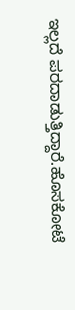ಇಲ್ಲದೆ ಪರದಾಡುತ್ತಿದ್ದಾರೆ.ಹೊಸಕೋಟೆ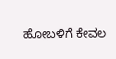ಹೋಬಳಿಗೆ ಕೇವಲ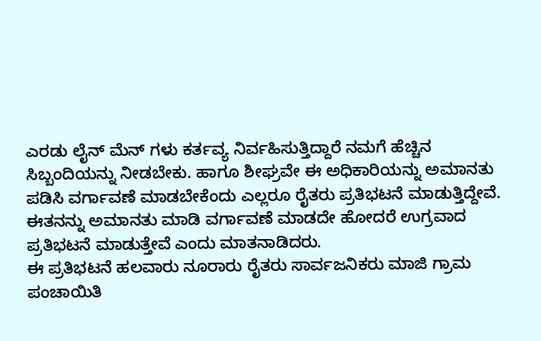ಎರಡು ಲೈನ್ ಮೆನ್ ಗಳು ಕರ್ತವ್ಯ ನಿರ್ವಹಿಸುತ್ತಿದ್ದಾರೆ ನಮಗೆ ಹೆಚ್ಚಿನ ಸಿಬ್ಬಂದಿಯನ್ನು ನೀಡಬೇಕು. ಹಾಗೂ ಶೀಘ್ರವೇ ಈ ಅಧಿಕಾರಿಯನ್ನು ಅಮಾನತು ಪಡಿಸಿ ವರ್ಗಾವಣೆ ಮಾಡಬೇಕೆಂದು ಎಲ್ಲರೂ ರೈತರು ಪ್ರತಿಭಟನೆ ಮಾಡುತ್ತಿದ್ದೇವೆ. ಈತನನ್ನು ಅಮಾನತು ಮಾಡಿ ವರ್ಗಾವಣೆ ಮಾಡದೇ ಹೋದರೆ ಉಗ್ರವಾದ ಪ್ರತಿಭಟನೆ ಮಾಡುತ್ತೇವೆ ಎಂದು ಮಾತನಾಡಿದರು.
ಈ ಪ್ರತಿಭಟನೆ ಹಲವಾರು ನೂರಾರು ರೈತರು ಸಾರ್ವಜನಿಕರು ಮಾಜಿ ಗ್ರಾಮ ಪಂಚಾಯಿತಿ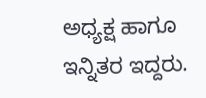ಅಧ್ಯಕ್ಷ ಹಾಗೂ ಇನ್ನಿತರ ಇದ್ದರು.